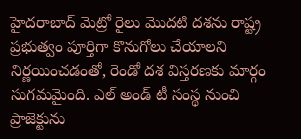హైదరాబాద్ మెట్రో రైలు మొదటి దశను రాష్ట్ర ప్రభుత్వం పూర్తిగా కొనుగోలు చేయాలని నిర్ణయించడంతో, రెండో దశ విస్తరణకు మార్గం సుగమమైంది. ఎల్ అండ్ టీ సంస్థ నుంచి ప్రాజెక్టును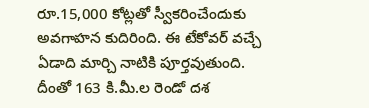రూ.15,000 కోట్లతో స్వీకరించేందుకు అవగాహన కుదిరింది. ఈ టేకోవర్ వచ్చే ఏడాది మార్చి నాటికి పూర్తవుతుంది. దీంతో 163 కి.మీ.ల రెండో దశ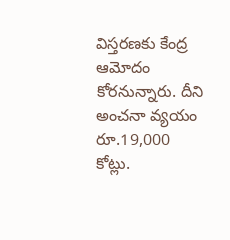విస్తరణకు కేంద్ర ఆమోదం కోరనున్నారు. దీని అంచనా వ్యయం రూ.19,000 కోట్లు.